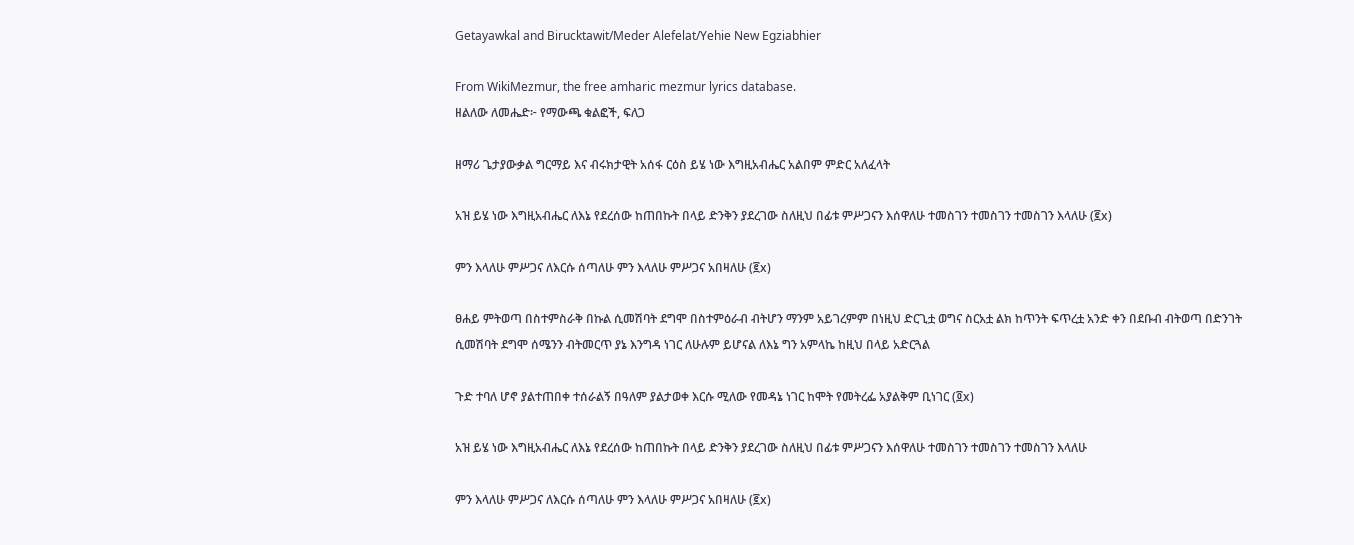Getayawkal and Birucktawit/Meder Alefelat/Yehie New Egziabhier

From WikiMezmur, the free amharic mezmur lyrics database.
ዘልለው ለመሔድ፦ የማውጫ ቁልፎች, ፍለጋ

ዘማሪ ጌታያውቃል ግርማይ እና ብሩክታዊት አሰፋ ርዕስ ይሄ ነው እግዚአብሔር አልበም ምድር አለፈላት

አዝ ይሄ ነው እግዚአብሔር ለእኔ የደረሰው ከጠበኩት በላይ ድንቅን ያደረገው ስለዚህ በፊቱ ምሥጋናን እሰዋለሁ ተመስገን ተመስገን ተመስገን እላለሁ (፪x)

ምን እላለሁ ምሥጋና ለእርሱ ሰጣለሁ ምን እላለሁ ምሥጋና አበዛለሁ (፪x)

ፀሐይ ምትወጣ በስተምስራቅ በኩል ሲመሽባት ደግሞ በስተምዕራብ ብትሆን ማንም አይገረምም በነዚህ ድርጊቷ ወግና ስርአቷ ልክ ከጥንት ፍጥረቷ አንድ ቀን በደቡብ ብትወጣ በድንገት ሲመሽባት ደግሞ ሰሜንን ብትመርጥ ያኔ እንግዳ ነገር ለሁሉም ይሆናል ለእኔ ግን አምላኬ ከዚህ በላይ አድርጓል

ጉድ ተባለ ሆኖ ያልተጠበቀ ተሰራልኝ በዓለም ያልታወቀ እርሱ ሚለው የመዳኔ ነገር ከሞት የመትረፌ አያልቅም ቢነገር (፬x)

አዝ ይሄ ነው እግዚአብሔር ለእኔ የደረሰው ከጠበኩት በላይ ድንቅን ያደረገው ስለዚህ በፊቱ ምሥጋናን እሰዋለሁ ተመስገን ተመስገን ተመስገን እላለሁ

ምን እላለሁ ምሥጋና ለእርሱ ሰጣለሁ ምን እላለሁ ምሥጋና አበዛለሁ (፪x)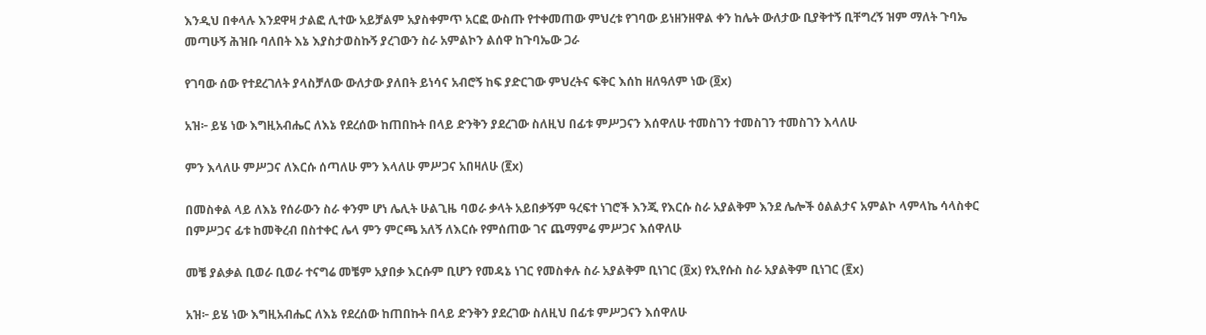እንዲህ በቀላሉ እንደዋዛ ታልፎ ሊተው አይቻልም አያስቀምጥ አርፎ ውስጡ የተቀመጠው ምህረቱ የገባው ይነዘንዘዋል ቀን ከሌት ውለታው ቢያቅተኝ ቢቸግረኝ ዝም ማለት ጉባኤ መጣሁኝ ሕዝቡ ባለበት እኔ እያስታወስኩኝ ያረገውን ስራ አምልኮን ልሰዋ ከጉባኤው ጋራ

የገባው ሰው የተደረገለት ያላስቻለው ውለታው ያለበት ይነሳና አብሮኝ ከፍ ያድርገው ምህረትና ፍቅር እሰከ ዘለዓለም ነው (፬x)

አዝ፦ ይሄ ነው እግዚአብሔር ለእኔ የደረሰው ከጠበኩት በላይ ድንቅን ያደረገው ስለዚህ በፊቱ ምሥጋናን እሰዋለሁ ተመስገን ተመስገን ተመስገን እላለሁ

ምን እላለሁ ምሥጋና ለእርሱ ሰጣለሁ ምን እላለሁ ምሥጋና አበዛለሁ (፪x)

በመስቀል ላይ ለእኔ የሰራውን ስራ ቀንም ሆነ ሌሊት ሁልጊዜ ባወራ ቃላት አይበቃኝም ዓረፍተ ነገሮች እንጂ የእርሱ ስራ አያልቅም እንደ ሌሎች ዕልልታና አምልኮ ላምላኬ ሳላስቀር በምሥጋና ፊቱ ከመቅረብ በስተቀር ሌላ ምን ምርጫ አለኝ ለእርሱ የምሰጠው ገና ጨማምሬ ምሥጋና እሰዋለሁ

መቼ ያልቃል ቢወራ ቢወራ ተናግሬ መቼም አያበቃ እርሱም ቢሆን የመዳኔ ነገር የመስቀሉ ስራ አያልቅም ቢነገር (፬x) የኢየሱስ ስራ አያልቅም ቢነገር (፪x)

አዝ፦ ይሄ ነው እግዚአብሔር ለእኔ የደረሰው ከጠበኩት በላይ ድንቅን ያደረገው ስለዚህ በፊቱ ምሥጋናን እሰዋለሁ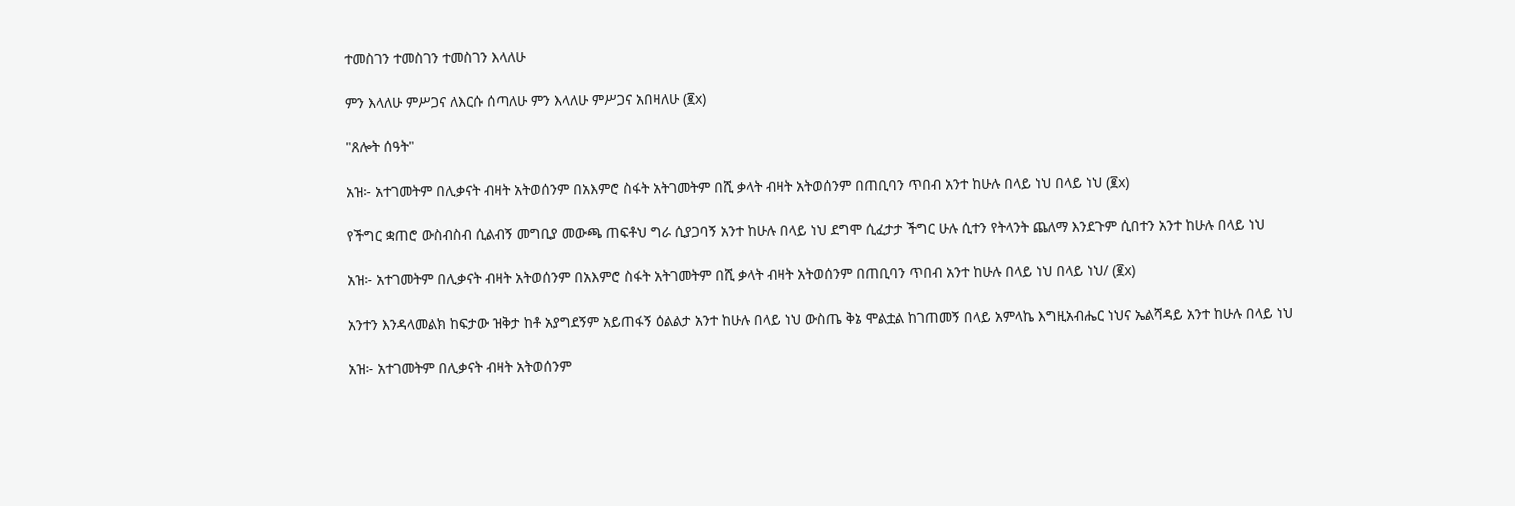ተመስገን ተመስገን ተመስገን እላለሁ

ምን እላለሁ ምሥጋና ለእርሱ ሰጣለሁ ምን እላለሁ ምሥጋና አበዛለሁ (፪x)

"ጸሎት ሰዓት"

አዝ፦ አተገመትም በሊቃናት ብዛት አትወሰንም በአእምሮ ስፋት አትገመትም በሺ ቃላት ብዛት አትወሰንም በጠቢባን ጥበብ አንተ ከሁሉ በላይ ነህ በላይ ነህ (፪x)

የችግር ቋጠሮ ውስብስብ ሲልብኝ መግቢያ መውጫ ጠፍቶህ ግራ ሲያጋባኝ አንተ ከሁሉ በላይ ነህ ደግሞ ሲፈታታ ችግር ሁሉ ሲተን የትላንት ጨለማ እንደጉም ሲበተን አንተ ከሁሉ በላይ ነህ

አዝ፦ አተገመትም በሊቃናት ብዛት አትወሰንም በአእምሮ ስፋት አትገመትም በሺ ቃላት ብዛት አትወሰንም በጠቢባን ጥበብ አንተ ከሁሉ በላይ ነህ በላይ ነህ/ (፪x)

አንተን እንዳላመልክ ከፍታው ዝቅታ ከቶ አያግደኝም አይጠፋኝ ዕልልታ አንተ ከሁሉ በላይ ነህ ውስጤ ቅኔ ሞልቷል ከገጠመኝ በላይ አምላኬ እግዚአብሔር ነህና ኤልሻዳይ አንተ ከሁሉ በላይ ነህ

አዝ፦ አተገመትም በሊቃናት ብዛት አትወሰንም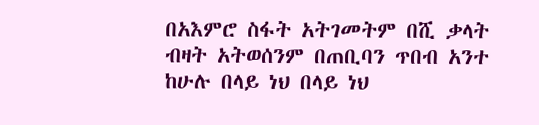በአእምሮ ስፋት አትገመትም በሺ ቃላት ብዛት አትወሰንም በጠቢባን ጥበብ አንተ ከሁሉ በላይ ነህ በላይ ነህ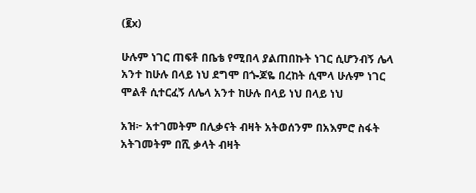(፪x)

ሁሉም ነገር ጠፍቶ በቤቴ የሚበላ ያልጠበኩት ነገር ሲሆንብኝ ሌላ አንተ ከሁሉ በላይ ነህ ደግሞ በጐጆዬ በረከት ሲሞላ ሁሉም ነገር ሞልቶ ሲተርፈኝ ለሌላ አንተ ከሁሉ በላይ ነህ በላይ ነህ

አዝ፦ አተገመትም በሊቃናት ብዛት አትወሰንም በአእምሮ ስፋት አትገመትም በሺ ቃላት ብዛት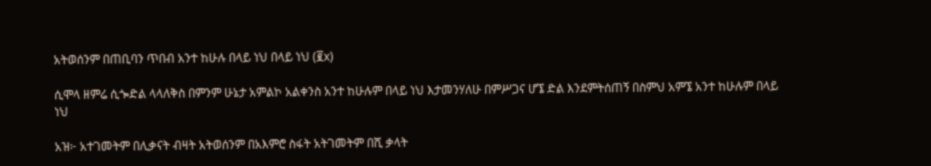አትወሰንም በጠቢባን ጥበብ አንተ ከሁሉ በላይ ነህ በላይ ነህ (፪x)

ሲሞላ ዘምሬ ሲጐድል ላላለቅስ በምንም ሁኔታ አምልኮ አልቀንስ አንተ ከሁሉም በላይ ነህ እታመንሃለሁ በምሥጋና ሆኜ ድል እንደምትሰጠኝ በስምህ አምኜ አንተ ከሁሉም በላይ ነህ

አዝ፦ አተገመትም በሊቃናት ብዛት አትወሰንም በአእምሮ ስፋት አትገመትም በሺ ቃላት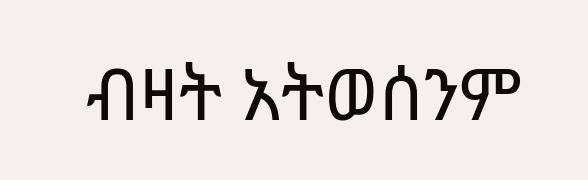ብዛት አትወሰንም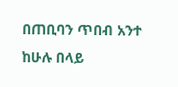በጠቢባን ጥበብ አንተ ከሁሉ በላይ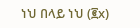ነህ በላይ ነህ (፪x)